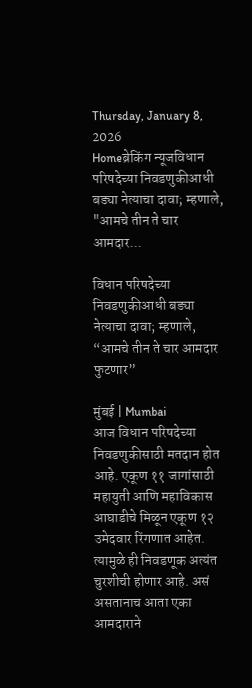Thursday, January 8, 2026
Homeब्रेकिंग न्यूजविधान परिषदेच्या निवडणुकीआधी बड्या नेत्याचा दावा; म्हणाले, "आमचे तीन ते चार आमदार...

विधान परिषदेच्या निवडणुकीआधी बड्या नेत्याचा दावा; म्हणाले, “आमचे तीन ते चार आमदार फुटणार”

मुंबई | Mumbai
आज विधान परिषदेच्या निवडणुकीसाठी मतदान होत आहे. एकूण ११ जागांसाठी महायुती आणि महाविकास आघाडीचे मिळून एकूण १२ उमेदवार रिंगणात आहेत. त्यामुळे ही निवडणूक अत्यंत चुरशीची होणार आहे. असं असतानाच आता एका आमदाराने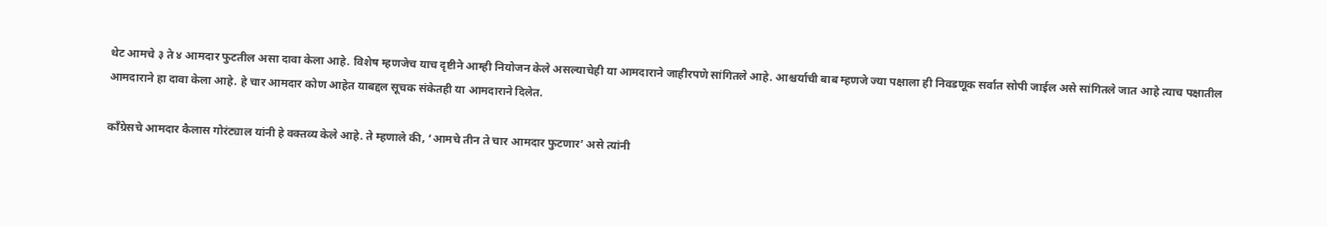थेट आमचे ३ ते ४ आमदार फुटतील असा दावा केला आहे. विशेष म्हणजेच याच दृष्टीने आम्ही नियोजन केले असल्याचेही या आमदाराने जाहीरपणे सांगितले आहे. आश्चर्याची बाब म्हणजे ज्या पक्षाला ही निवडणूक सर्वात सोपी जाईल असे सांगितले जात आहे त्याच पक्षातील आमदाराने हा दावा केला आहे. हे चार आमदार कोण आहेत याबद्दल सूचक संकेतही या आमदाराने दिलेत.

काँग्रेसचे आमदार कैलास गोरंट्याल यांनी हे वक्तव्य केले आहे. ते म्हणाले की, ‘आमचे तीन ते चार आमदार फुटणार’ असे त्यांनी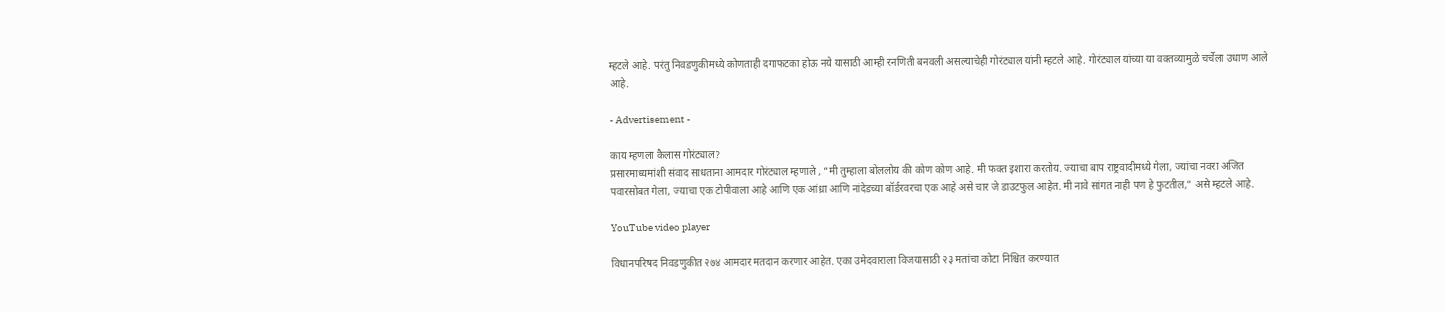म्हटले आहे. परंतु निवडणुकीमध्ये कोणताही दगाफटका होऊ नये यासाठी आम्ही रनणिती बनवली असल्याचेही गोरंट्याल यांनी म्हटले आहे. गोरंट्याल यांच्या या वक्तव्यामुळे चर्चेला उधाण आले आहे.

- Advertisement -

काय म्हणला कैलास गोरंट्याल?
प्रसारमाध्यमांशी संवाद साधताना आमदार गोरंट्याल म्हणाले , “मी तुम्हाला बोललोय की कोण कोण आहे. मी फक्त इशारा करतोय. ज्याचा बाप राष्ट्रवादीमध्ये गेला, ज्यांचा नवरा अजित पवारसोबत गेला, ज्याचा एक टोपीवाला आहे आणि एक आंध्रा आणि नांदेडच्या बॉर्डरवरचा एक आहे असे चार जे डाउटफुल आहेत. मी नावे सांगत नाही पण हे फुटतील,” असे म्हटले आहे.

YouTube video player

विधानपरिषद निवडणुकीत २७४ आमदार मतदान करणार आहेत. एका उमेदवाराला विजयासाठी २३ मतांचा कोटा निश्चित करण्यात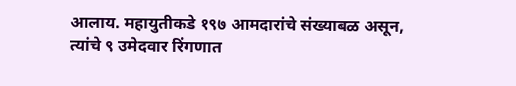आलाय. महायुतीकडे १९७ आमदारांचे संख्याबळ असून, त्यांचे ९ उमेदवार रिंगणात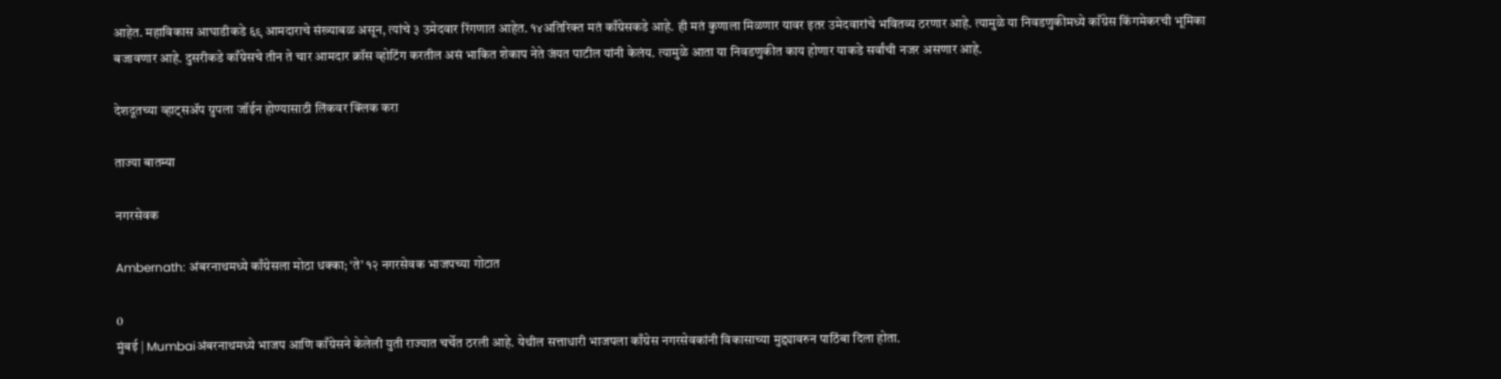आहेत. महाविकास आघाडीकडे ६९ आमदाराचे संख्याबळ असून, त्यांचे ३ उमेदवार रिंगणात आहेत. १४अतिरिक्त मतं काँग्रेसकडे आहे. ही मतं कुणाला मिळणार यावर इतर उमेदवारांचे भवितव्य ठरणार आहे. त्यामुळे या निवडणुकीमध्ये काँग्रेस किंगमेकरची भूमिका बजावणार आहे. दुसरीकडे काँग्रेसचे तीन ते चार आमदार क्रॉस व्होटिंग करतील असं भाकित शेकाप नेते जंयत पाटील यांनी केलंय. त्यामुळे आता या निवडणुकीत काय होणार याकडे सर्वांची नजर असणार आहे.

देशदूतच्या व्हाट्सॲप ग्रुपला जॉईन होण्यासाठी लिंकवर क्लिक करा

ताज्या बातम्या

नगरसेवक

Ambernath: अंबरनाथमध्ये काँग्रेसला मोठा धक्का; ‘ते’ १२ नगरसेवक भाजपच्या गोटात

0
मुंबई | Mumbaiअंबरनाथमध्ये भाजप आणि काँग्रेसने केलेली युती राज्यात चर्चेत ठरली आहे. येथील सत्ताधारी भाजपला काँग्रेस नगरसेवकांनी विकासाच्या मुद्द्यावरुन पाठिंबा दिला होता.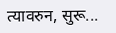त्यावरुन, सुरू...